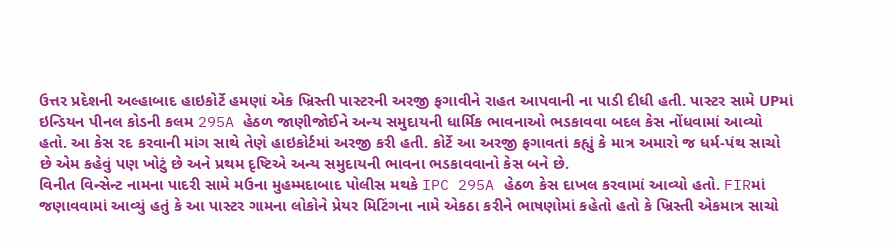ઉત્તર પ્રદેશની અલ્હાબાદ હાઇકોર્ટે હમણાં એક ખ્રિસ્તી પાસ્ટરની અરજી ફગાવીને રાહત આપવાની ના પાડી દીધી હતી. પાસ્ટર સામે UPમાં ઇન્ડિયન પીનલ કોડની કલમ 295A હેઠળ જાણીજોઈને અન્ય સમુદાયની ધાર્મિક ભાવનાઓ ભડકાવવા બદલ કેસ નોંધવામાં આવ્યો હતો. આ કેસ રદ કરવાની માંગ સાથે તેણે હાઇકોર્ટમાં અરજી કરી હતી. કોર્ટે આ અરજી ફગાવતાં કહ્યું કે માત્ર અમારો જ ધર્મ-પંથ સાચો છે એમ કહેવું પણ ખોટું છે અને પ્રથમ દૃષ્ટિએ અન્ય સમુદાયની ભાવના ભડકાવવાનો કેસ બને છે.
વિનીત વિન્સેન્ટ નામના પાદરી સામે મઉના મુહમ્મદાબાદ પોલીસ મથકે IPC 295A હેઠળ કેસ દાખલ કરવામાં આવ્યો હતો. FIRમાં જણાવવામાં આવ્યું હતું કે આ પાસ્ટર ગામના લોકોને પ્રેયર મિટિંગના નામે એકઠા કરીને ભાષણોમાં કહેતો હતો કે ખ્રિસ્તી એકમાત્ર સાચો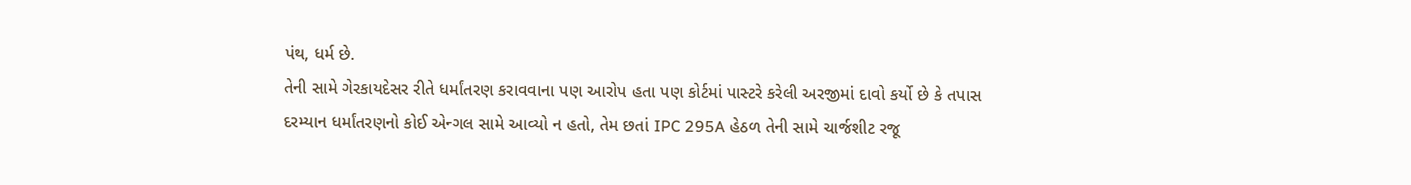પંથ, ધર્મ છે.
તેની સામે ગેરકાયદેસર રીતે ધર્માંતરણ કરાવવાના પણ આરોપ હતા પણ કોર્ટમાં પાસ્ટરે કરેલી અરજીમાં દાવો કર્યો છે કે તપાસ દરમ્યાન ધર્માંતરણનો કોઈ એન્ગલ સામે આવ્યો ન હતો, તેમ છતાં IPC 295A હેઠળ તેની સામે ચાર્જશીટ રજૂ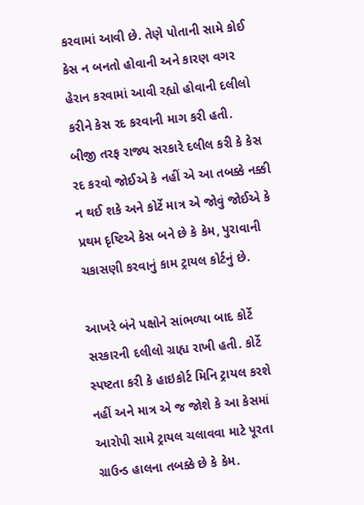કરવામાં આવી છે. તેણે પોતાની સામે કોઈ કેસ ન બનતો હોવાની અને કારણ વગર હેરાન કરવામાં આવી રહ્યો હોવાની દલીલો કરીને કેસ રદ કરવાની માગ કરી હતી.
બીજી તરફ રાજ્ય સરકારે દલીલ કરી કે કેસ રદ કરવો જોઈએ કે નહીં એ આ તબક્કે નક્કી ન થઈ શકે અને કોર્ટે માત્ર એ જોવું જોઈએ કે પ્રથમ દૃષ્ટિએ કેસ બને છે કે કેમ, પુરાવાની ચકાસણી કરવાનું કામ ટ્રાયલ કોર્ટનું છે.

આખરે બંને પક્ષોને સાંભળ્યા બાદ કોર્ટે સરકારની દલીલો ગ્રાહ્ય રાખી હતી. કોર્ટે સ્પષ્ટતા કરી કે હાઇકોર્ટ મિનિ ટ્રાયલ કરશે નહીં અને માત્ર એ જ જોશે કે આ કેસમાં આરોપી સામે ટ્રાયલ ચલાવવા માટે પૂરતા ગ્રાઉન્ડ હાલના તબક્કે છે કે કેમ.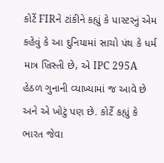કોર્ટે FIRને ટાંકીને કહ્યું કે પાસ્ટરનું એમ કહેવું કે આ દુનિયામાં સાચો પંથ કે ધર્મ માત્ર ખ્રિસ્તી છે, એ IPC 295A હેઠળ ગુનાની વ્યાખ્યામાં જ આવે છે અને એ ખોટું પણ છે. કોર્ટે કહ્યું કે ભારત જેવા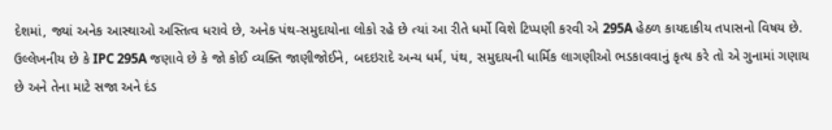દેશમાં, જ્યાં અનેક આસ્થાઓ અસ્તિત્વ ધરાવે છે, અનેક પંથ-સમુદાયોના લોકો રહે છે ત્યાં આ રીતે ધર્મો વિશે ટિપ્પણી કરવી એ 295A હેઠળ કાયદાકીય તપાસનો વિષય છે.
ઉલ્લેખનીય છે કે IPC 295A જણાવે છે કે જો કોઈ વ્યક્તિ જાણીજોઈને, બદઇરાદે અન્ય ધર્મ, પંથ, સમુદાયની ધાર્મિક લાગણીઓ ભડકાવવાનું કૃત્ય કરે તો એ ગુનામાં ગણાય છે અને તેના માટે સજા અને દંડ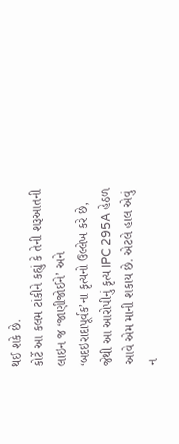થઈ શકે છે.
કોર્ટે આ કલમ ટાંકીને કહ્યું કે તેની શરૂઆતની લાઇન જ ‘જાણીજોઈને’ અને ‘બદઇરાદાપૂર્વક’ના કૃત્યનો ઉલ્લેખ કરે છે, જેથી આ આરોપીનું કૃત્ય IPC 295A હેઠળ આવે એમ માની શકાય છે. એટલે હાલ એવું ન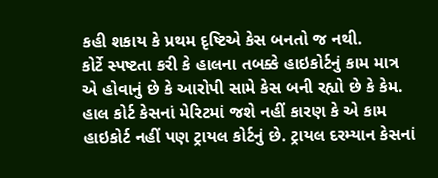કહી શકાય કે પ્રથમ દૃષ્ટિએ કેસ બનતો જ નથી.
કોર્ટે સ્પષ્ટતા કરી કે હાલના તબક્કે હાઇકોર્ટનું કામ માત્ર એ હોવાનું છે કે આરોપી સામે કેસ બની રહ્યો છે કે કેમ. હાલ કોર્ટ કેસનાં મેરિટમાં જશે નહીં કારણ કે એ કામ હાઇકોર્ટ નહીં પણ ટ્રાયલ કોર્ટનું છે. ટ્રાયલ દરમ્યાન કેસનાં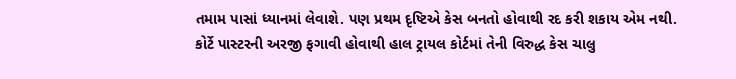તમામ પાસાં ધ્યાનમાં લેવાશે. પણ પ્રથમ દૃષ્ટિએ કેસ બનતો હોવાથી રદ કરી શકાય એમ નથી.
કોર્ટે પાસ્ટરની અરજી ફગાવી હોવાથી હાલ ટ્રાયલ કોર્ટમાં તેની વિરુદ્ધ કેસ ચાલુ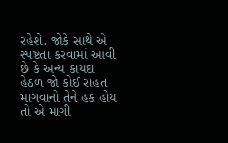રહેશે. જોકે સાથે એ સ્પષ્ટતા કરવામાં આવી છે કે અન્ય કાયદા હેઠળ જો કોઈ રાહત માગવાનો તેને હક હોય તો એ માગી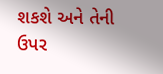શકશે અને તેની ઉપર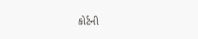કોર્ટની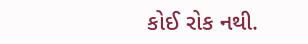કોઈ રોક નથી.